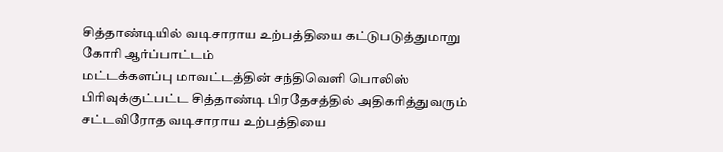சித்தாண்டியில் வடிசாராய உற்பத்தியை கட்டுபடுத்துமாறு கோரி ஆர்ப்பாட்டம்
மட்டக்களப்பு மாவட்டத்தின் சந்திவெளி பொலிஸ் பிரிவுக்குட்பட்ட சித்தாண்டி பிரதேசத்தில் அதிகரித்துவரும் சட்டவிரோத வடிசாராய உற்பத்தியை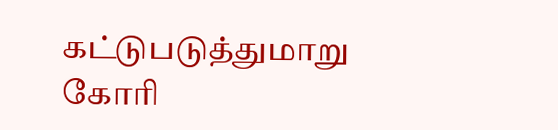கட்டுபடுத்துமாறு கோரி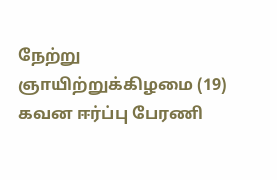நேற்று ஞாயிற்றுக்கிழமை (19) கவன ஈர்ப்பு பேரணி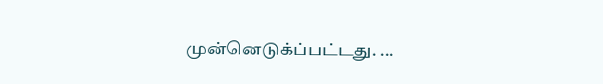முன்னெடுக்ப்பட்டது. ...